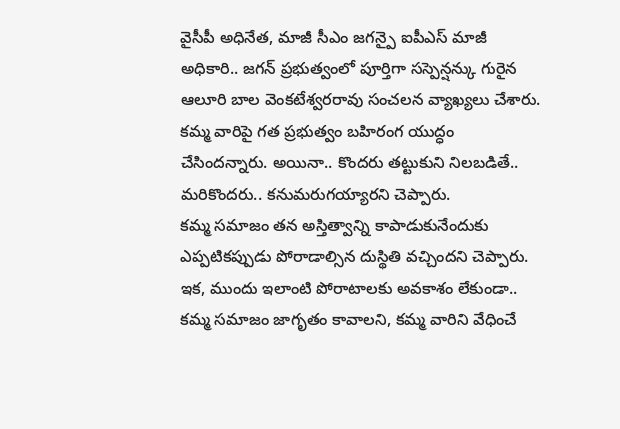వైసీపీ అధినేత, మాజీ సీఎం జగన్పై ఐపీఎస్ మాజీ అధికారి.. జగన్ ప్రభుత్వంలో పూర్తిగా సస్పెన్షన్కు గురైన ఆలూరి బాల వెంకటేశ్వరరావు సంచలన వ్యాఖ్యలు చేశారు. కమ్మ వారిపై గత ప్రభుత్వం బహిరంగ యుద్ధం చేసిందన్నారు. అయినా.. కొందరు తట్టుకుని నిలబడితే.. మరికొందరు.. కనుమరుగయ్యారని చెప్పారు.
కమ్మ సమాజం తన అస్తిత్వాన్ని కాపాడుకునేందుకు ఎప్పటికప్పుడు పోరాడాల్సిన దుస్థితి వచ్చిందని చెప్పారు. ఇక, ముందు ఇలాంటి పోరాటాలకు అవకాశం లేకుండా.. కమ్మ సమాజం జాగృతం కావాలని, కమ్మ వారిని వేధించే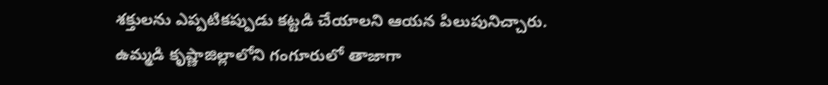శక్తులను ఎప్పటికప్పుడు కట్టడి చేయాలని ఆయన పిలుపునిచ్చారు.
ఉమ్మడి కృష్ణాజిల్లాలోని గంగూరులో తాజాగా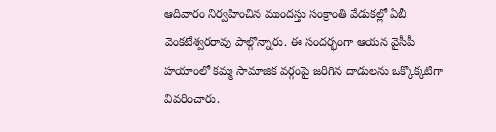ఆదివారం నిర్వహించిన ముందస్తు సంక్రాంతి వేడుకల్లో ఏబీ వెంకటేశ్వరరావు పాల్గొన్నారు. ఈ సందర్భంగా ఆయన వైసీపీ హయాంలో కమ్మ సామాజిక వర్గంపై జరిగిన దాడులను ఒక్కొక్కటిగా వివరించారు.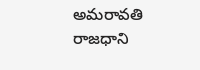అమరావతి రాజధాని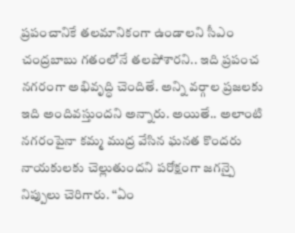ప్రపంచానికే తలమానికంగా ఉండాలని సీఎం చంద్రబాబు గతంలోనే తలపోశారని.. ఇది ప్రపంచ నగరంగా అభివృద్ధి చెందితే. అన్ని వర్గాల ప్రజలకు ఇది అందివస్తుందని అన్నారు. అయితే.. అలాంటి నగరంపైనా కమ్మ ముద్ర వేసిన ఘనత కొందరు నాయకులకు చెల్లుతుందని పరోక్షంగా జగన్పై నిప్పులు చెరిగారు. “ఏం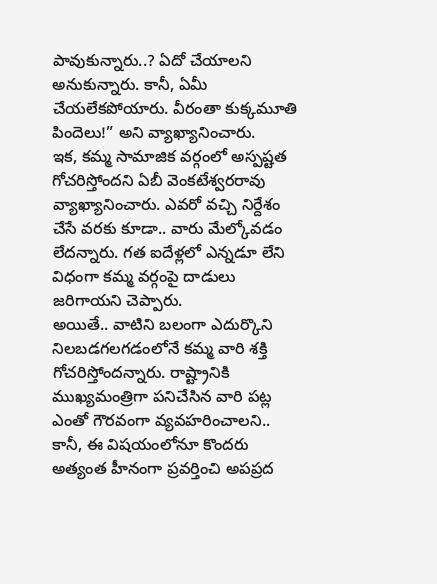పావుకున్నారు..? ఏదో చేయాలని అనుకున్నారు. కానీ, ఏమీ చేయలేకపోయారు. వీరంతా కుక్కమూతి పిందెలు!” అని వ్యాఖ్యానించారు.
ఇక, కమ్మ సామాజిక వర్గంలో అస్పష్టత గోచరిస్తోందని ఏబీ వెంకటేశ్వరరావు వ్యాఖ్యానించారు. ఎవరో వచ్చి నిర్దేశం చేసే వరకు కూడా.. వారు మేల్కోవడం లేదన్నారు. గత ఐదేళ్లలో ఎన్నడూ లేని విధంగా కమ్మ వర్గంపై దాడులు జరిగాయని చెప్పారు.
అయితే.. వాటిని బలంగా ఎదుర్కొని నిలబడగలగడంలోనే కమ్మ వారి శక్తి గోచరిస్తోందన్నారు. రాష్ట్రానికి ముఖ్యమంత్రిగా పనిచేసిన వారి పట్ల ఎంతో గౌరవంగా వ్యవహరించాలని.. కానీ, ఈ విషయంలోనూ కొందరు అత్యంత హీనంగా ప్రవర్తించి అపప్రద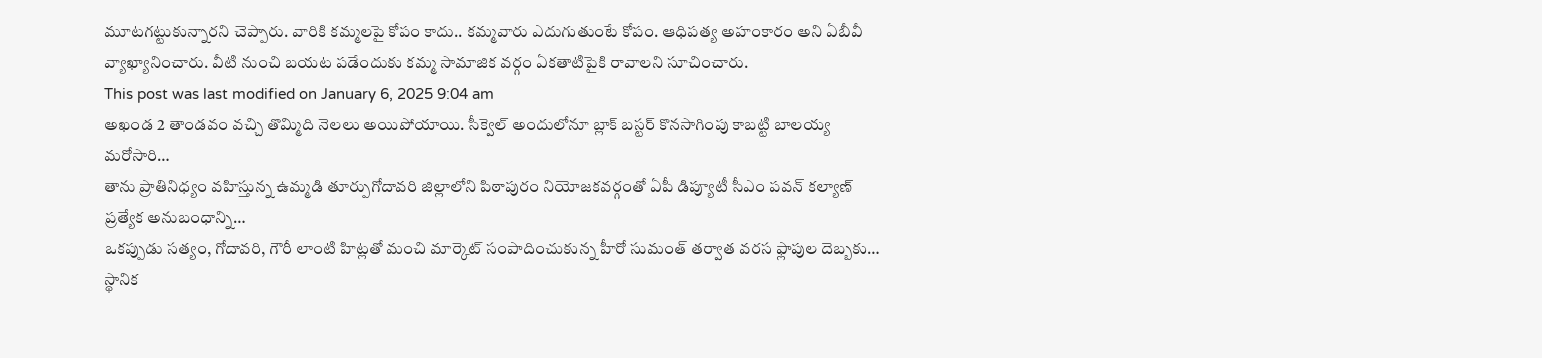మూటగట్టుకున్నారని చెప్పారు. వారికి కమ్మలపై కోపం కాదు.. కమ్మవారు ఎదుగుతుంటే కోపం. ఆధిపత్య అహంకారం అని ఏబీవీ వ్యాఖ్యానించారు. వీటి నుంచి బయట పడేందుకు కమ్మ సామాజిక వర్గం ఏకతాటిపైకి రావాలని సూచించారు.
This post was last modified on January 6, 2025 9:04 am
అఖండ 2 తాండవం వచ్చి తొమ్మిది నెలలు అయిపోయాయి. సీక్వెల్ అందులోనూ బ్లాక్ బస్టర్ కొనసాగింపు కాబట్టి బాలయ్య మరోసారి…
తాను ప్రాతినిధ్యం వహిస్తున్న ఉమ్మడి తూర్పుగోదావరి జిల్లాలోని పిఠాపురం నియోజకవర్గంతో ఏపీ డిప్యూటీ సీఎం పవన్ కల్యాణ్ ప్రత్యేక అనుబంధాన్ని…
ఒకప్పుడు సత్యం, గోదావరి, గౌరీ లాంటి హిట్లతో మంచి మార్కెట్ సంపాదించుకున్న హీరో సుమంత్ తర్వాత వరస ఫ్లాపుల దెబ్బకు…
స్థానిక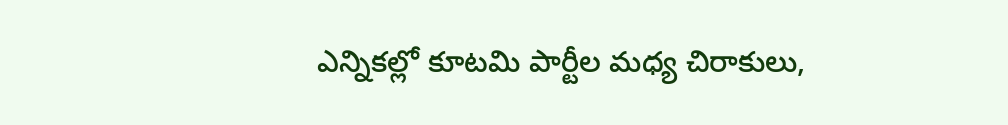ఎన్నికల్లో కూటమి పార్టీల మధ్య చిరాకులు,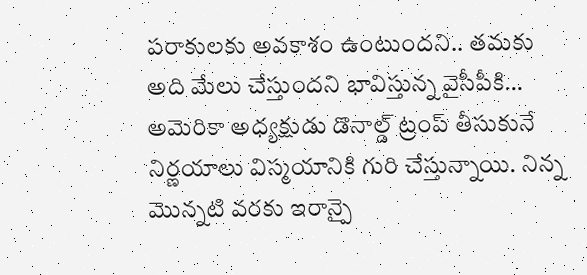పరాకులకు అవకాశం ఉంటుందని.. తమకు అది మేలు చేస్తుందని భావిస్తున్న వైసీపీకి…
అమెరికా అధ్యక్షుడు డొనాల్డ్ ట్రంప్ తీసుకునే నిర్ణయాలు విస్మయానికి గురి చేస్తున్నాయి. నిన్న మొన్నటి వరకు ఇరాన్పై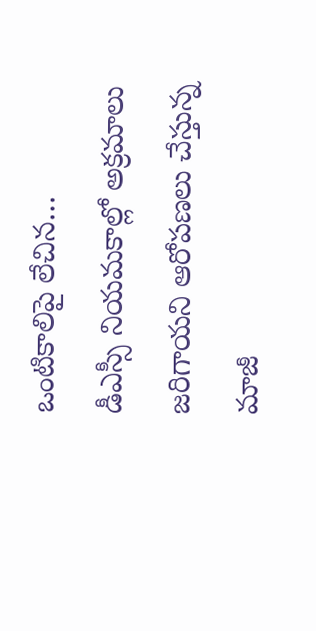ఒంటికాలిపై లేచిన…
డీఎస్సీ నియమకాల్లో అక్రమాలు జరిగాయని ఆరోపణలు చేస్తున్న మాజీ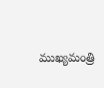ముఖ్యమంత్రి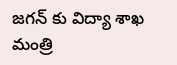జగన్ కు విద్యా శాఖ మంత్రి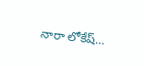నారా లోకేష్…